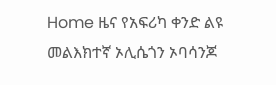Home ዜና የአፍሪካ ቀንድ ልዩ መልእክተኛ ኦሊሴጎን ኦባሳንጆ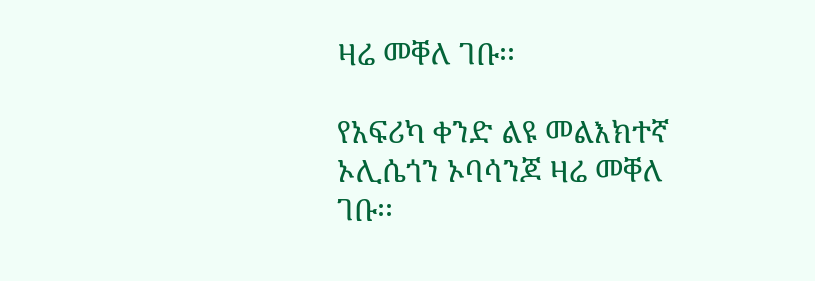ዛሬ መቐለ ገቡ፡፡

የአፍሪካ ቀንድ ልዩ መልእክተኛ ኦሊሴጎን ኦባሳንጆ ዛሬ መቐለ ገቡ፡፡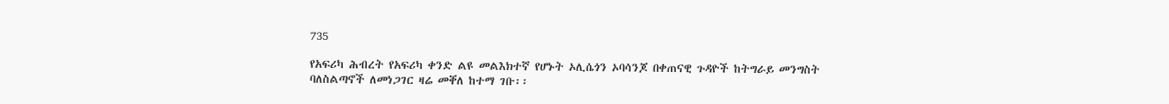735

የአፍሪካ ሕብረት የአፍሪካ ቀንድ ልዩ መልእክተኛ የሆኑት ኦሊሴጎን ኦባሳንጆ በቀጠናዊ ጉዳዮች ከትግራይ መንግስት ባለስልጣኖች ለመነጋገር ዛሬ መቐለ ከተማ ገቡ፡፡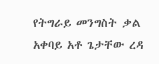የትግራይ መንግስት ቃል አቀባይ አቶ ጌታቸው ረዳ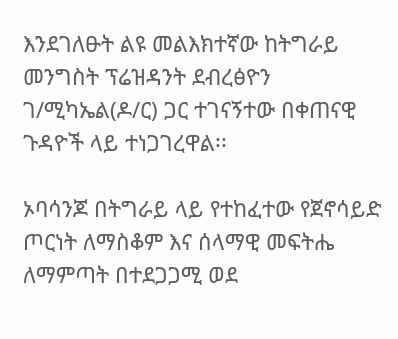እንደገለፁት ልዩ መልእክተኛው ከትግራይ መንግስት ፕሬዝዳንት ደብረፅዮን ገ/ሚካኤል(ዶ/ር) ጋር ተገናኝተው በቀጠናዊ ጉዳዮች ላይ ተነጋገረዋል፡፡

ኦባሳንጆ በትግራይ ላይ የተከፈተው የጀኖሳይድ ጦርነት ለማስቆም እና ሰላማዊ መፍትሔ ለማምጣት በተደጋጋሚ ወደ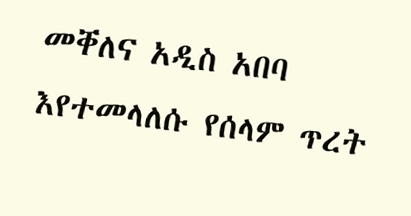መቐለና አዲስ አበባ እየተመላለሱ የሰላም ጥረት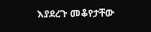እያደረጉ መቆየታቸው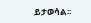ይታወሳል፡፡